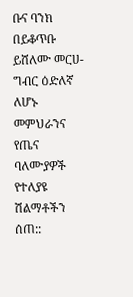ቡና ባንክ በይቆጥቡ ይሸለሙ መርሀ-ግብር ዕድለኛ ለሆኑ መምህራንና የጤና ባለሙያዎች የተለያዩ ሽልማቶችን ሰጠ::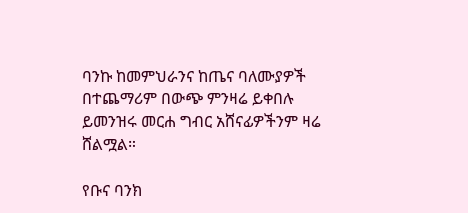ባንኩ ከመምህራንና ከጤና ባለሙያዎች በተጨማሪም በውጭ ምንዛሬ ይቀበሉ ይመንዝሩ መርሐ ግብር አሸናፊዎችንም ዛሬ ሸልሟል።

የቡና ባንክ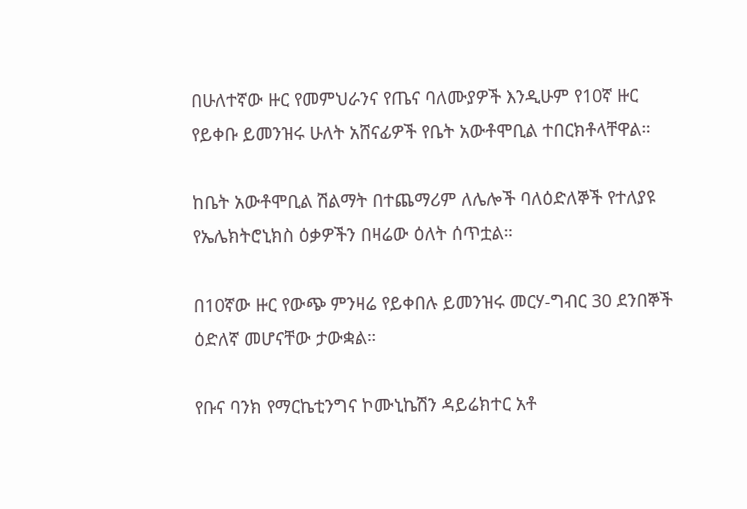በሁለተኛው ዙር የመምህራንና የጤና ባለሙያዎች እንዲሁም የ10ኛ ዙር የይቀቡ ይመንዝሩ ሁለት አሸናፊዎች የቤት አውቶሞቢል ተበርክቶላቸዋል።

ከቤት አውቶሞቢል ሽልማት በተጨማሪም ለሌሎች ባለዕድለኞች የተለያዩ የኤሌክትሮኒክስ ዕቃዎችን በዛሬው ዕለት ሰጥቷል።

በ10ኛው ዙር የውጭ ምንዛሬ የይቀበሉ ይመንዝሩ መርሃ-ግብር 30 ደንበኞች ዕድለኛ መሆናቸው ታውቋል።

የቡና ባንክ የማርኬቲንግና ኮሙኒኬሽን ዳይሬክተር አቶ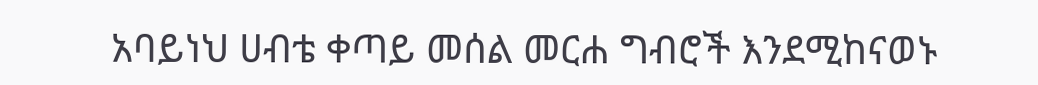አባይነህ ሀብቴ ቀጣይ መሰል መርሐ ግብሮች እንደሚከናወኑ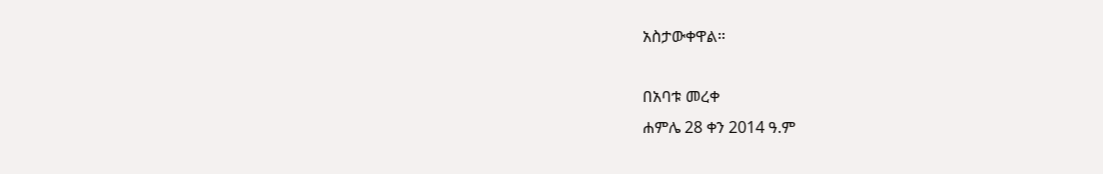አስታውቀዋል።

በአባቱ መረቀ
ሐምሌ 28 ቀን 2014 ዓ.ም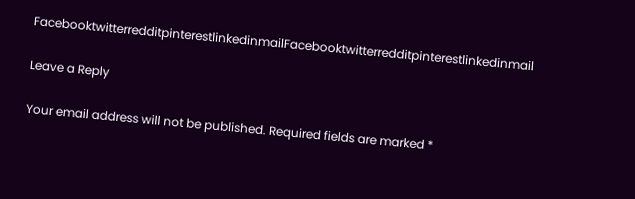FacebooktwitterredditpinterestlinkedinmailFacebooktwitterredditpinterestlinkedinmail

Leave a Reply

Your email address will not be published. Required fields are marked *